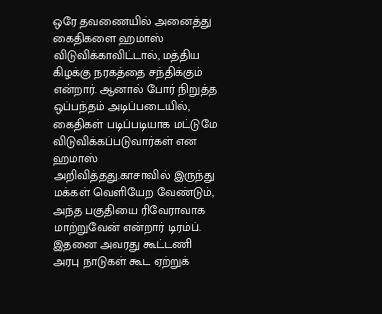ஒரே தவணையில் அனைத்து கைதிகளை ஹமாஸ் விடுவிக்காவிட்டால், மத்திய கிழக்கு நரகத்தை சந்திக்கும் என்றார். ஆனால் போர் நிறுத்த ஒப்பந்தம் அடிப்படையில், கைதிகள் படிப்படியாக மட்டுமே விடுவிக்கப்படுவார்கள் என ஹமாஸ் அறிவித்தது.காசாவில் இருந்து மக்கள் வெளியேற வேண்டும், அந்த பகுதியை ரிவேராவாக மாற்றுவேன் என்றார் டிரம்ப். இதனை அவரது கூட்டணி அரபு நாடுகள் கூட ஏற்றுக்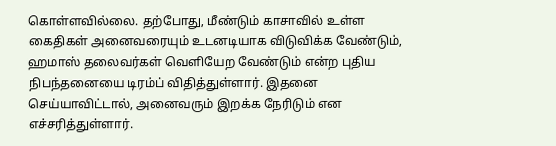கொள்ளவில்லை. தற்போது, மீண்டும் காசாவில் உள்ள கைதிகள் அனைவரையும் உடனடியாக விடுவிக்க வேண்டும், ஹமாஸ் தலைவர்கள் வெளியேற வேண்டும் என்ற புதிய நிபந்தனையை டிரம்ப் விதித்துள்ளார். இதனை செய்யாவிட்டால், அனைவரும் இறக்க நேரிடும் என எச்சரித்துள்ளார்.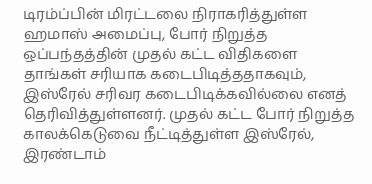டிரம்ப்பின் மிரட்டலை நிராகரித்துள்ள ஹமாஸ் அமைப்பு, போர் நிறுத்த ஒப்பந்தத்தின் முதல் கட்ட விதிகளை தாங்கள் சரியாக கடைபிடித்ததாகவும், இஸ்ரேல் சரிவர கடைபிடிக்கவில்லை எனத் தெரிவித்துள்ளனர். முதல் கட்ட போர் நிறுத்த காலக்கெடுவை நீட்டித்துள்ள இஸ்ரேல், இரண்டாம்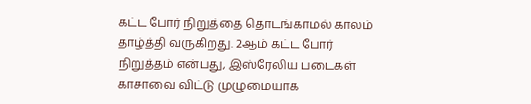கட்ட போர் நிறுத்தை தொடங்காமல் காலம் தாழ்த்தி வருகிறது. 2ஆம் கட்ட போர் நிறுத்தம் என்பது, இஸ்ரேலிய படைகள் காசாவை விட்டு முழுமையாக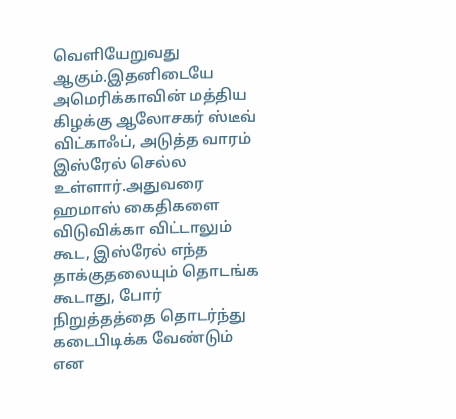வெளியேறுவது ஆகும்.இதனிடையே அமெரிக்காவின் மத்திய கிழக்கு ஆலோசகர் ஸ்டீவ் விட்காஃப், அடுத்த வாரம் இஸ்ரேல் செல்ல உள்ளார்.அதுவரை ஹமாஸ் கைதிகளை விடுவிக்கா விட்டாலும் கூட, இஸ்ரேல் எந்த தாக்குதலையும் தொடங்க கூடாது, போர் நிறுத்தத்தை தொடர்ந்து கடைபிடிக்க வேண்டும் என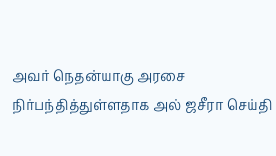அவர் நெதன்யாகு அரசை நிர்பந்தித்துள்ளதாக அல் ஜசீரா செய்தி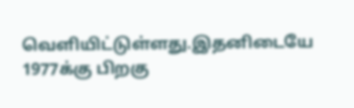வெளியிட்டுள்ளது.இதனிடையே 1977க்கு பிறகு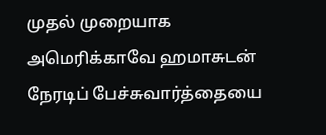முதல் முறையாக அமெரிக்காவே ஹமாசுடன் நேரடிப் பேச்சுவார்த்தையை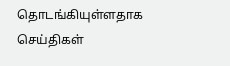தொடங்கியுள்ளதாக செய்திகள்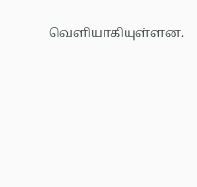வெளியாகியுள்ளன.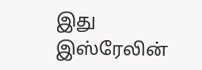இது இஸ்ரேலின்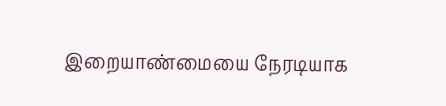இறையாண்மையை நேரடியாக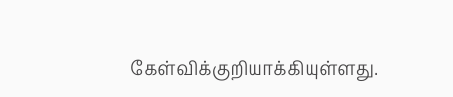கேள்விக்குறியாக்கியுள்ளது.